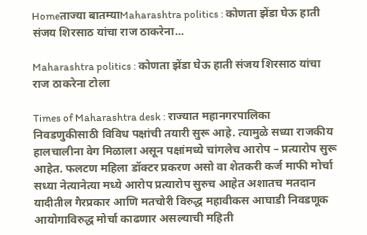Homeताज्या बातम्याMaharashtra politics : कोणता झेंडा घेऊ हाती संजय शिरसाठ यांचा राज ठाकरेना...

Maharashtra politics : कोणता झेंडा घेऊ हाती संजय शिरसाठ यांचा राज ठाकरेना टोला

Times of Maharashtra desk : राज्यात महानगरपालिका निवडणुकीसाठी विविध पक्षांची तयारी सुरू आहे. त्यामुळे सध्या राजकीय हालचालीना वेग मिळाला असून पक्षांमध्ये चांगलेच आरोप – प्रत्यारोप सुरू आहेत. फलटण महिला डॉक्टर प्रकरण असो वा शेतकरी कर्ज माफी मोर्चा सध्या नेत्यानेत्या मध्ये आरोप प्रत्यारोप सुरुच आहेत अशातच मतदान यादीतील गैरप्रकार आणि मतचोरी विरुद्ध महावीकस आघाडी निवडणूक आयोगाविरुद्ध मोर्चा काढणार असल्याची महिती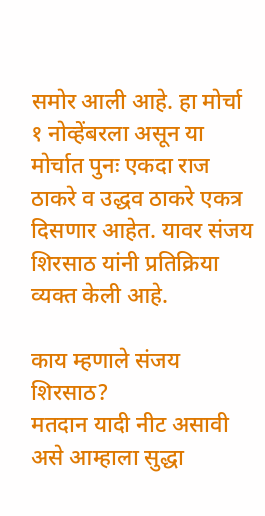समोर आली आहे. हा मोर्चा १ नोव्हेंबरला असून या मोर्चात पुनः एकदा राज ठाकरे व उद्धव ठाकरे एकत्र दिसणार आहेत. यावर संजय शिरसाठ यांनी प्रतिक्रिया व्यक्त केली आहे.

काय म्हणाले संजय शिरसाठ?
मतदान यादी नीट असावी असे आम्हाला सुद्धा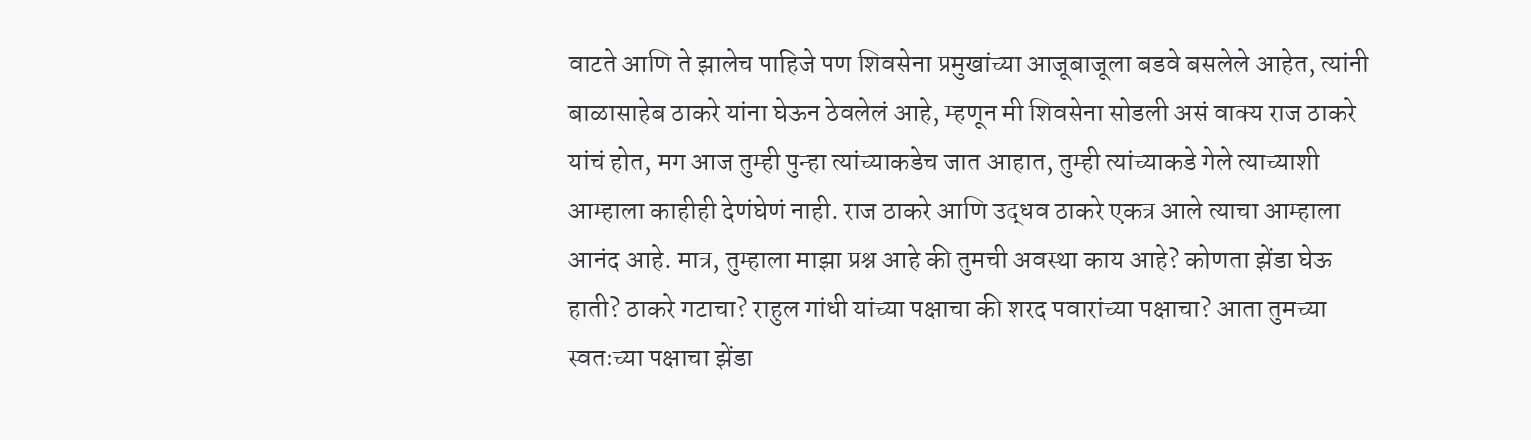वाटते आणि ते झालेच पाहिजे पण शिवसेना प्रमुखांच्या आजूबाजूला बडवे बसलेले आहेत, त्यांनी बाळासाहेब ठाकरे यांना घेऊन ठेवलेलं आहे, म्हणून मी शिवसेना सोडली असं वाक्य राज ठाकरे यांचं होत, मग आज तुम्ही पुन्हा त्यांच्याकडेच जात आहात, तुम्ही त्यांच्याकडे गेले त्याच्याशी आम्हाला काहीही देणंघेणं नाही. राज ठाकरे आणि उद्धव ठाकरे एकत्र आले त्याचा आम्हाला आनंद आहे. मात्र, तुम्हाला माझा प्रश्न आहे की तुमची अवस्था काय आहे? कोणता झेंडा घेऊ हाती? ठाकरे गटाचा? राहुल गांधी यांच्या पक्षाचा की शरद पवारांच्या पक्षाचा? आता तुमच्या स्वतःच्या पक्षाचा झेंडा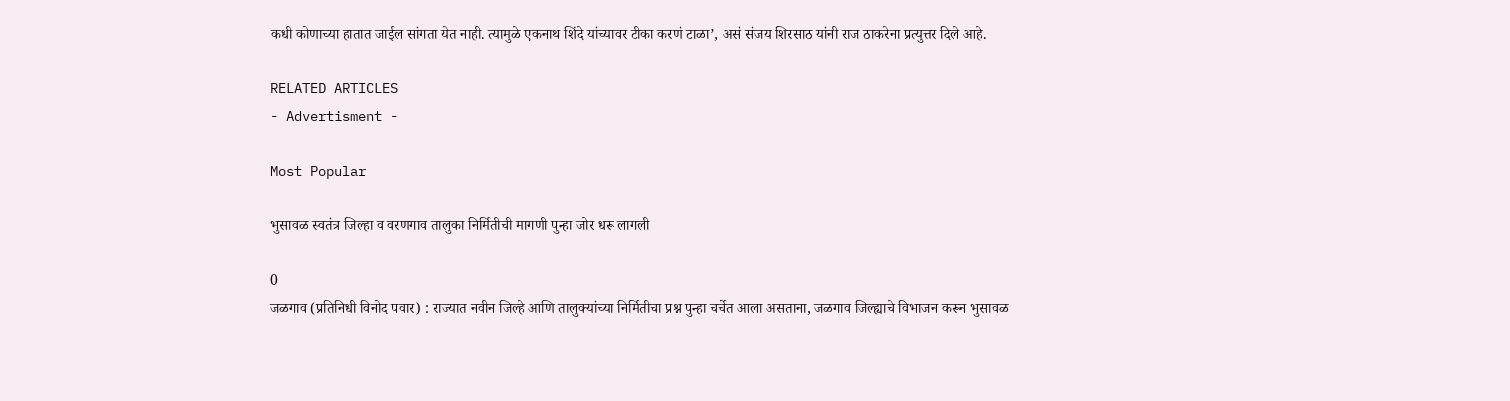कधी कोणाच्या हातात जाईल सांगता येत नाही. त्यामुळे एकनाथ शिंदे यांच्यावर टीका करणं टाळा’, असं संजय शिरसाठ यांनी राज ठाकरेना प्रत्युत्तर दिले आहे.

RELATED ARTICLES
- Advertisment -

Most Popular

भुसावळ स्वतंत्र जिल्हा व वरणगाव तालुका निर्मितीची मागणी पुन्हा जोर धरू लागली

0
जळगाव (प्रतिनिधी विनोद पवार) : राज्यात नवीन जिल्हे आणि तालुक्यांच्या निर्मितीचा प्रश्न पुन्हा चर्चेत आला असताना, जळगाव जिल्ह्याचे विभाजन करून भुसावळ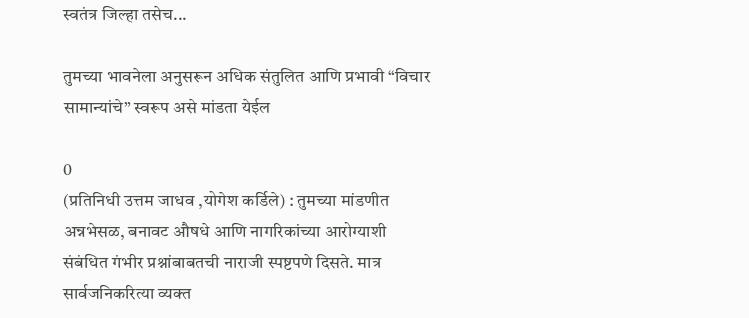स्वतंत्र जिल्हा तसेच...

तुमच्या भावनेला अनुसरून अधिक संतुलित आणि प्रभावी “विचार सामान्यांचे” स्वरूप असे मांडता येईल

0
(प्रतिनिधी उत्तम जाधव ,योगेश कर्डिले) : तुमच्या मांडणीत अन्नभेसळ, बनावट औषधे आणि नागरिकांच्या आरोग्याशी संबंधित गंभीर प्रश्नांबाबतची नाराजी स्पष्टपणे दिसते. मात्र सार्वजनिकरित्या व्यक्त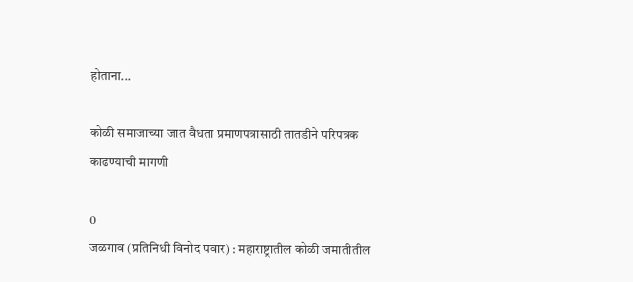होताना...

कोळी समाजाच्या जात वैधता प्रमाणपत्रासाठी तातडीने परिपत्रक काढण्याची मागणी

0
जळगाव (प्रतिनिधी विनोद पवार) : महाराष्ट्रातील कोळी जमातीतील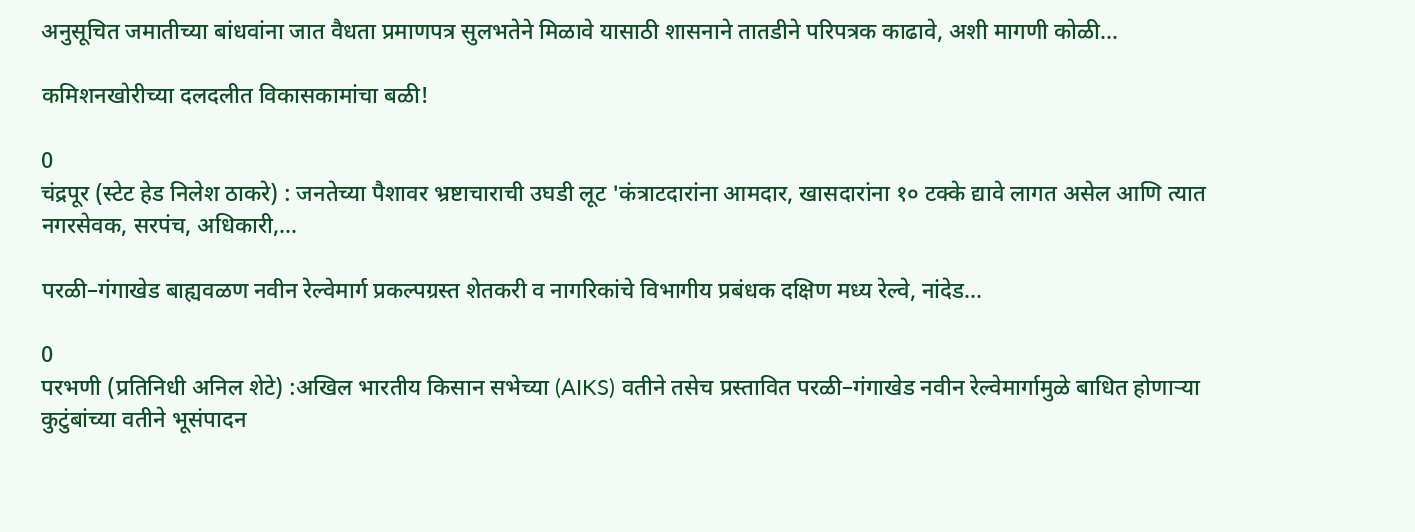अनुसूचित जमातीच्या बांधवांना जात वैधता प्रमाणपत्र सुलभतेने मिळावे यासाठी शासनाने तातडीने परिपत्रक काढावे, अशी मागणी कोळी...

कमिशनखोरीच्या दलदलीत विकासकामांचा बळी!

0
चंद्रपूर (स्टेट हेड निलेश ठाकरे) : जनतेच्या पैशावर भ्रष्टाचाराची उघडी लूट 'कंत्राटदारांना आमदार, खासदारांना १० टक्के द्यावे लागत असेल आणि त्यात नगरसेवक, सरपंच, अधिकारी,...

परळी–गंगाखेड बाह्यवळण नवीन रेल्वेमार्ग प्रकल्पग्रस्त शेतकरी व नागरिकांचे विभागीय प्रबंधक दक्षिण मध्य रेल्वे, नांदेड...

0
परभणी (प्रतिनिधी अनिल शेटे) :अखिल भारतीय किसान सभेच्या (AIKS) वतीने तसेच प्रस्तावित परळी–गंगाखेड नवीन रेल्वेमार्गामुळे बाधित होणाऱ्या कुटुंबांच्या वतीने भूसंपादन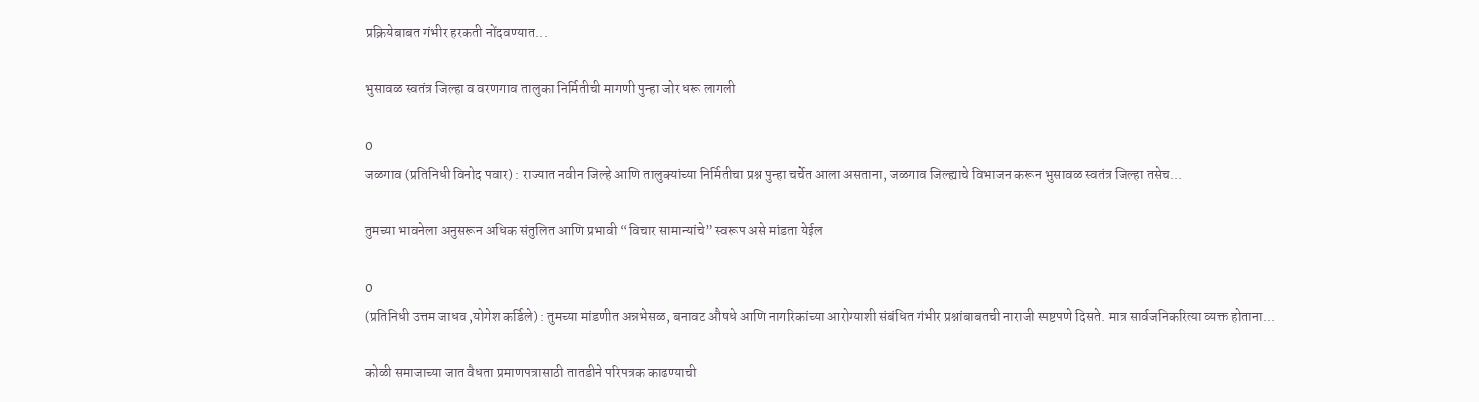प्रक्रियेबाबत गंभीर हरकती नोंदवण्यात...

भुसावळ स्वतंत्र जिल्हा व वरणगाव तालुका निर्मितीची मागणी पुन्हा जोर धरू लागली

0
जळगाव (प्रतिनिधी विनोद पवार) : राज्यात नवीन जिल्हे आणि तालुक्यांच्या निर्मितीचा प्रश्न पुन्हा चर्चेत आला असताना, जळगाव जिल्ह्याचे विभाजन करून भुसावळ स्वतंत्र जिल्हा तसेच...

तुमच्या भावनेला अनुसरून अधिक संतुलित आणि प्रभावी “विचार सामान्यांचे” स्वरूप असे मांडता येईल

0
(प्रतिनिधी उत्तम जाधव ,योगेश कर्डिले) : तुमच्या मांडणीत अन्नभेसळ, बनावट औषधे आणि नागरिकांच्या आरोग्याशी संबंधित गंभीर प्रश्नांबाबतची नाराजी स्पष्टपणे दिसते. मात्र सार्वजनिकरित्या व्यक्त होताना...

कोळी समाजाच्या जात वैधता प्रमाणपत्रासाठी तातडीने परिपत्रक काढण्याची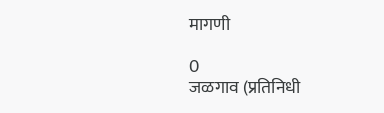मागणी

0
जळगाव (प्रतिनिधी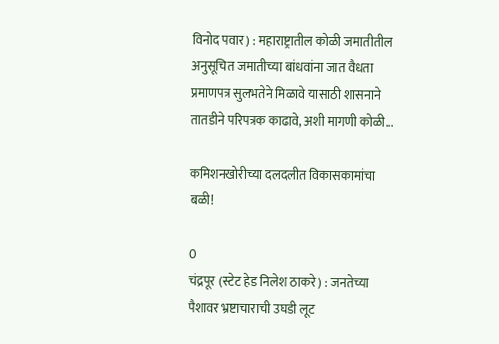विनोद पवार) : महाराष्ट्रातील कोळी जमातीतील अनुसूचित जमातीच्या बांधवांना जात वैधता प्रमाणपत्र सुलभतेने मिळावे यासाठी शासनाने तातडीने परिपत्रक काढावे, अशी मागणी कोळी...

कमिशनखोरीच्या दलदलीत विकासकामांचा बळी!

0
चंद्रपूर (स्टेट हेड निलेश ठाकरे) : जनतेच्या पैशावर भ्रष्टाचाराची उघडी लूट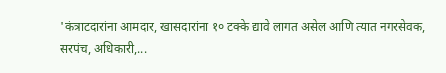'कंत्राटदारांना आमदार, खासदारांना १० टक्के द्यावे लागत असेल आणि त्यात नगरसेवक, सरपंच, अधिकारी,...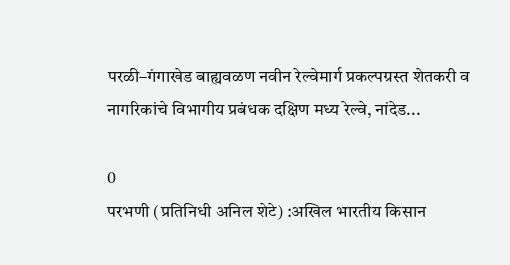परळी–गंगाखेड बाह्यवळण नवीन रेल्वेमार्ग प्रकल्पग्रस्त शेतकरी व नागरिकांचे विभागीय प्रबंधक दक्षिण मध्य रेल्वे, नांदेड...

0
परभणी (प्रतिनिधी अनिल शेटे) :अखिल भारतीय किसान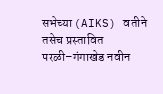सभेच्या (AIKS) वतीने तसेच प्रस्तावित परळी–गंगाखेड नवीन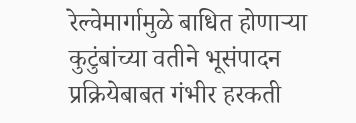रेल्वेमार्गामुळे बाधित होणाऱ्या कुटुंबांच्या वतीने भूसंपादन प्रक्रियेबाबत गंभीर हरकती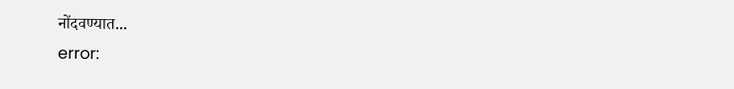नोंदवण्यात...
error: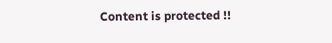Content is protected !!